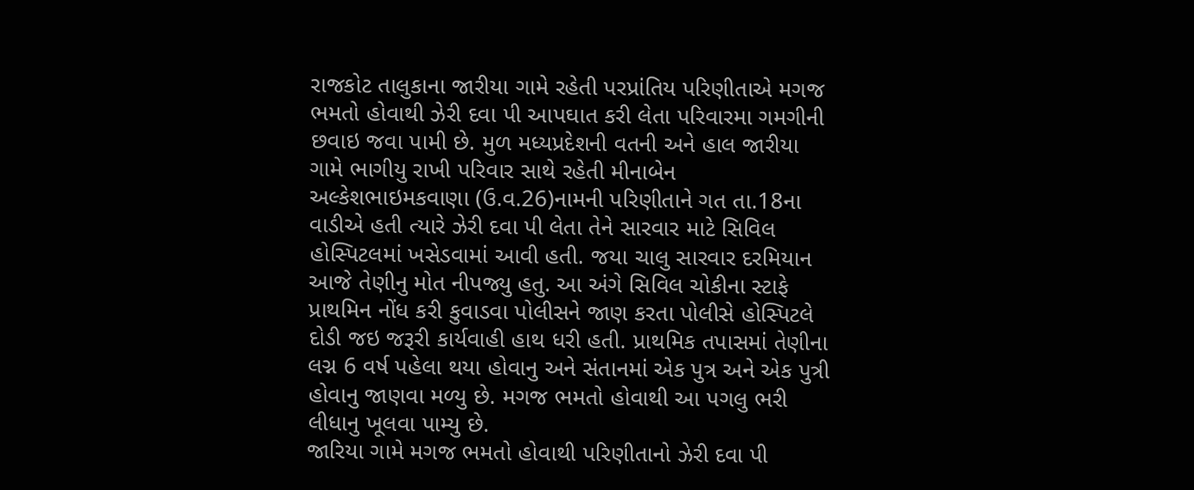રાજકોટ તાલુકાના જારીયા ગામે રહેતી પરપ્રાંતિય પરિણીતાએ મગજ ભમતો હોવાથી ઝેરી દવા પી આપઘાત કરી લેતા પરિવારમા ગમગીની છવાઇ જવા પામી છે. મુળ મધ્યપ્રદેશની વતની અને હાલ જારીયા ગામે ભાગીયુ રાખી પરિવાર સાથે રહેતી મીનાબેન અલ્કેશભાઇમકવાણા (ઉ.વ.26)નામની પરિણીતાને ગત તા.18ના વાડીએ હતી ત્યારે ઝેરી દવા પી લેતા તેને સારવાર માટે સિવિલ હોસ્પિટલમાં ખસેડવામાં આવી હતી. જયા ચાલુ સારવાર દરમિયાન આજે તેણીનુ મોત નીપજ્યુ હતુ. આ અંગે સિવિલ ચોકીના સ્ટાફે પ્રાથમિન નોંધ કરી કુવાડવા પોલીસને જાણ કરતા પોલીસે હોસ્પિટલે દોડી જઇ જરૂરી કાર્યવાહી હાથ ધરી હતી. પ્રાથમિક તપાસમાં તેણીના લગ્ન 6 વર્ષ પહેલા થયા હોવાનુ અને સંતાનમાં એક પુત્ર અને એક પુત્રી હોવાનુ જાણવા મળ્યુ છે. મગજ ભમતો હોવાથી આ પગલુ ભરી લીધાનુ ખૂલવા પામ્યુ છે.
જારિયા ગામે મગજ ભમતો હોવાથી પરિણીતાનો ઝેરી દવા પી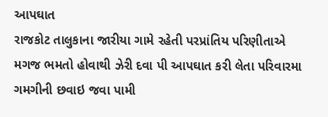આપઘાત
રાજકોટ તાલુકાના જારીયા ગામે રહેતી પરપ્રાંતિય પરિણીતાએ મગજ ભમતો હોવાથી ઝેરી દવા પી આપઘાત કરી લેતા પરિવારમા ગમગીની છવાઇ જવા પામી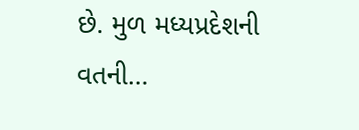છે. મુળ મધ્યપ્રદેશની વતની…